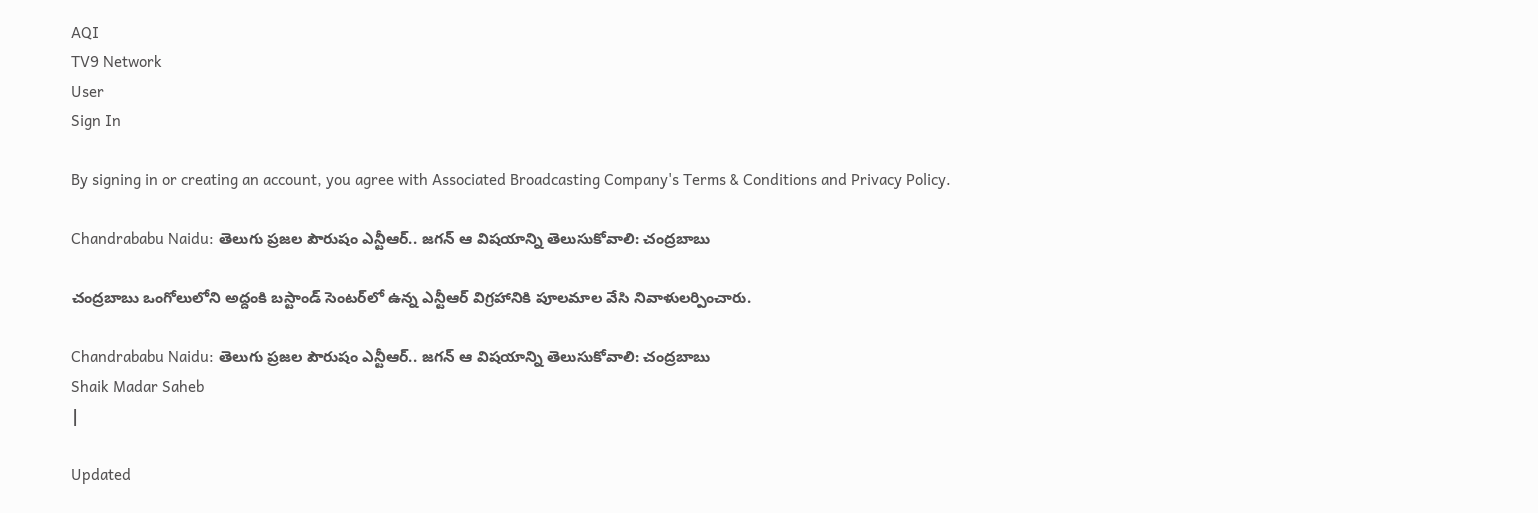AQI
TV9 Network
User
Sign In

By signing in or creating an account, you agree with Associated Broadcasting Company's Terms & Conditions and Privacy Policy.

Chandrababu Naidu: తెలుగు ప్రజల పౌరుషం ఎన్టీఆర్.. జగన్ ఆ విషయాన్ని తెలుసుకోవాలి: చంద్రబాబు

చంద్రబాబు ఒంగోలులోని అద్దంకి బస్టాండ్‌ సెంటర్‌లో ఉన్న ఎన్టీఆర్ విగ్రహానికి పూలమాల వేసి నివాళులర్పించారు.

Chandrababu Naidu: తెలుగు ప్రజల పౌరుషం ఎన్టీఆర్.. జగన్ ఆ విషయాన్ని తెలుసుకోవాలి: చంద్రబాబు
Shaik Madar Saheb
|

Updated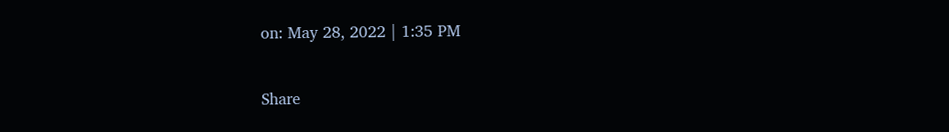on: May 28, 2022 | 1:35 PM

Share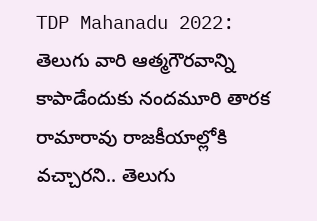TDP Mahanadu 2022: తెలుగు వారి ఆత్మగౌరవాన్ని కాపాడేందుకు నందమూరి తారక రామారావు రాజకీయాల్లోకి వచ్చారని.. తెలుగు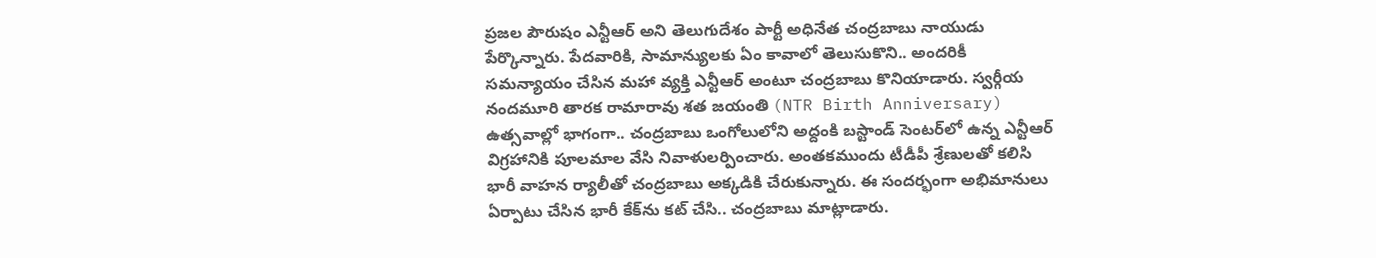ప్రజల పౌరుషం ఎన్టీఆర్ అని తెలుగుదేశం పార్టీ అధినేత చంద్రబాబు నాయుడు పేర్కొన్నారు. పేదవారికి, సామాన్యులకు ఏం కావాలో తెలుసుకొని.. అందరికీ సమన్యాయం చేసిన మహా వ్యక్తి ఎన్టీఆర్ అంటూ చంద్రబాబు కొనియాడారు. స్వర్గీయ నందమూరి తారక రామారావు శత జయంతి (NTR Birth Anniversary) ఉత్సవాల్లో భాగంగా.. చంద్రబాబు ఒంగోలులోని అద్దంకి బస్టాండ్‌ సెంటర్‌లో ఉన్న ఎన్టీఆర్ విగ్రహానికి పూలమాల వేసి నివాళులర్పించారు. అంతకముందు టీడీపీ శ్రేణులతో కలిసి భారీ వాహన ర్యాలీతో చంద్రబాబు అక్కడికి చేరుకున్నారు. ఈ సందర్భంగా అభిమానులు ఏర్పాటు చేసిన భారీ కేక్‌ను కట్‌ చేసి.. చంద్రబాబు మాట్లాడారు.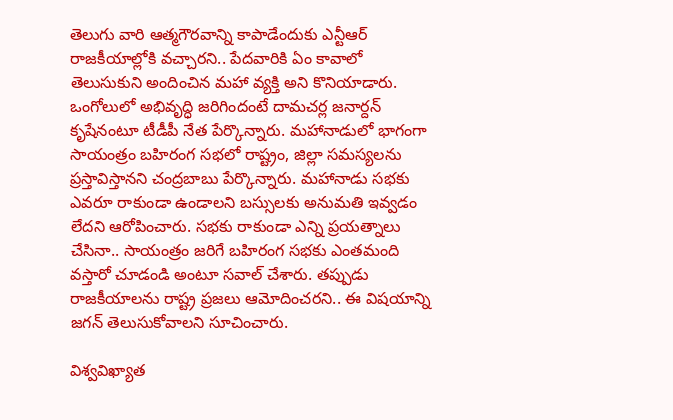తెలుగు వారి ఆత్మగౌరవాన్ని కాపాడేందుకు ఎన్టీఆర్‌ రాజకీయాల్లోకి వచ్చారని.. పేదవారికి ఏం కావాలో తెలుసుకుని అందించిన మహా వ్యక్తి అని కొనియాడారు. ఒంగోలులో అభివృద్ధి జరిగిందంటే దామచర్ల జనార్దన్‌ కృషేనంటూ టీడీపీ నేత పేర్కొన్నారు. మహానాడులో భాగంగా సాయంత్రం బహిరంగ సభలో రాష్ట్రం, జిల్లా సమస్యలను ప్రస్తావిస్తానని చంద్రబాబు పేర్కొన్నారు. మహానాడు సభకు ఎవరూ రాకుండా ఉండాలని బస్సులకు అనుమతి ఇవ్వడం లేదని ఆరోపించారు. సభకు రాకుండా ఎన్ని ప్రయత్నాలు చేసినా.. సాయంత్రం జరిగే బహిరంగ సభకు ఎంతమంది వస్తారో చూడండి అంటూ సవాల్ చేశారు. తప్పుడు రాజకీయాలను రాష్ట్ర ప్రజలు ఆమోదించరని.. ఈ విషయాన్ని జగన్‌ తెలుసుకోవాలని సూచించారు.

విశ్వవిఖ్యాత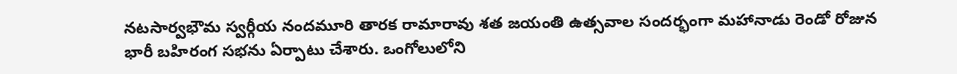నటసార్వభౌమ స్వర్గీయ నందమూరి తారక రామారావు శత జయంతి ఉత్సవాల సందర్భంగా మహానాడు రెండో రోజున భారీ బహిరంగ సభను ఏర్పాటు చేశారు. ఒంగోలులోని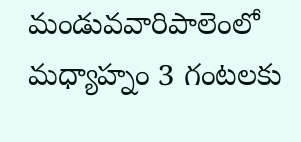మండువవారిపాలెంలో మధ్యాహ్నం 3 గంటలకు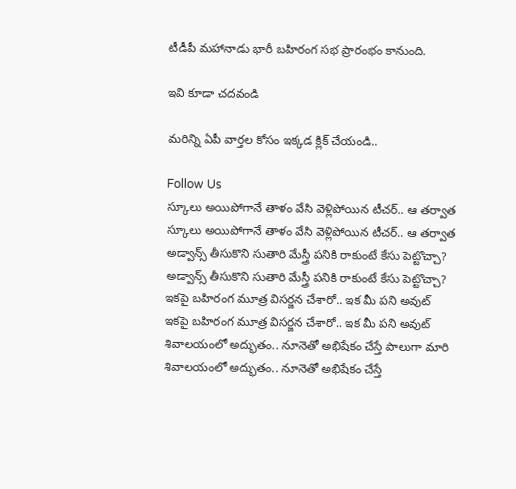టీడీపీ మహానాడు భారీ బహిరంగ సభ ప్రారంభం కానుంది.

ఇవి కూడా చదవండి

మరిన్ని ఏపీ వార్తల కోసం ఇక్కడ క్లిక్ చేయండి..

Follow Us
స్కూలు అయిపోగానే తాళం వేసి వెళ్లిపోయిన టీచర్‌.. ఆ తర్వాత
స్కూలు అయిపోగానే తాళం వేసి వెళ్లిపోయిన టీచర్‌.. ఆ తర్వాత
అడ్వాన్స్ తీసుకొని సుతారి మేస్త్రీ పనికి రాకుంటే కేసు పెట్టొచ్చా?
అడ్వాన్స్ తీసుకొని సుతారి మేస్త్రీ పనికి రాకుంటే కేసు పెట్టొచ్చా?
ఇకపై బహిరంగ మూత్ర విసర్జన చేశారో.. ఇక మీ పని అవుట్
ఇకపై బహిరంగ మూత్ర విసర్జన చేశారో.. ఇక మీ పని అవుట్
శివాలయంలో అద్భుతం.. నూనెతో అభిషేకం చేస్తే పాలుగా మారి
శివాలయంలో అద్భుతం.. నూనెతో అభిషేకం చేస్తే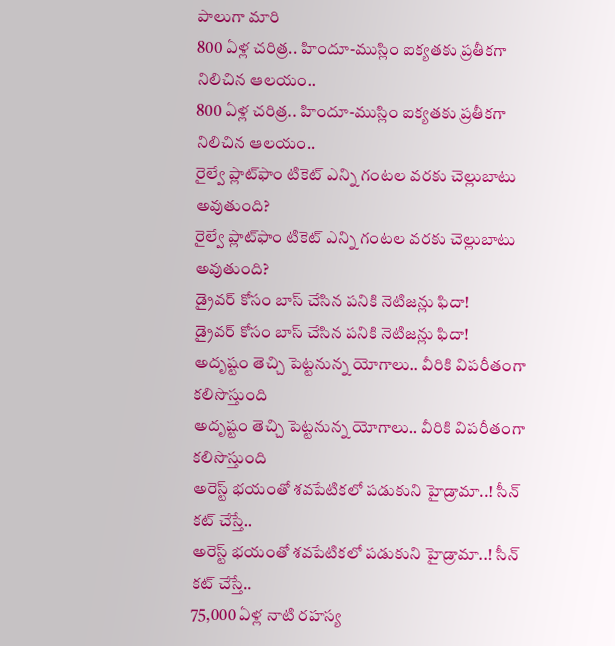పాలుగా మారి
800 ఏళ్ల చరిత్ర.. హిందూ-ముస్లిం ఐక్యతకు ప్రతీకగా నిలిచిన ఆలయం..
800 ఏళ్ల చరిత్ర.. హిందూ-ముస్లిం ఐక్యతకు ప్రతీకగా నిలిచిన ఆలయం..
రైల్వే ప్లాట్‌ఫాం టికెట్ ఎన్ని గంటల వరకు చెల్లుబాటు అవుతుంది?
రైల్వే ప్లాట్‌ఫాం టికెట్ ఎన్ని గంటల వరకు చెల్లుబాటు అవుతుంది?
డ్రైవర్ కోసం బాస్ చేసిన పనికి నెటిజన్లు ఫిదా!
డ్రైవర్ కోసం బాస్ చేసిన పనికి నెటిజన్లు ఫిదా!
అదృష్టం తెచ్చి పెట్టనున్న యోగాలు.. వీరికి విపరీతంగా కలిసొస్తుంది
అదృష్టం తెచ్చి పెట్టనున్న యోగాలు.. వీరికి విపరీతంగా కలిసొస్తుంది
అరెస్ట్‌ భయంతో శవపేటికలో పడుకుని హైడ్రామా..! సీన్‌ కట్‌ చేస్తే..
అరెస్ట్‌ భయంతో శవపేటికలో పడుకుని హైడ్రామా..! సీన్‌ కట్‌ చేస్తే..
75,000 ఏళ్ల నాటి రహస్య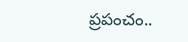ప్రపంచం..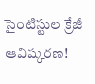సైంటిస్టుల క్రేజీ ఆవిష్కరణ!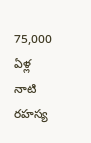75,000 ఏళ్ల నాటి రహస్య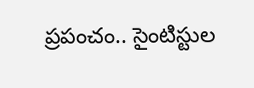ప్రపంచం.. సైంటిస్టుల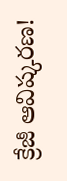క్రేజీ ఆవిష్కరణ!